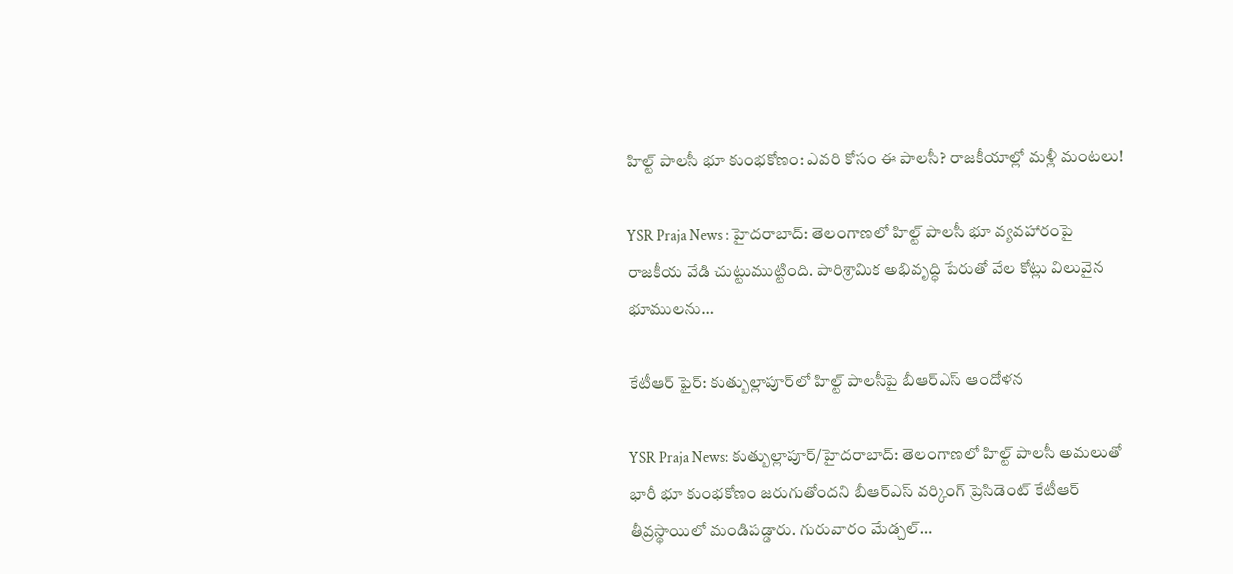హిల్ట్ పాలసీ భూ కుంభకోణం: ఎవరి కోసం ఈ పాలసీ? రాజకీయాల్లో మళ్లీ మంటలు!

YSR Praja News : హైదరాబాద్: తెలంగాణలో హిల్ట్ పాలసీ భూ వ్యవహారంపై రాజకీయ వేడి చుట్టుముట్టింది. పారిశ్రామిక అభివృద్ధి పేరుతో వేల కోట్లు విలువైన భూములను…

కేటీఆర్ ఫైర్: కుత్బుల్లాపూర్‌లో హిల్ట్ పాలసీపై బీఆర్ఎస్ ఆందోళన

YSR Praja News: కుత్బుల్లాపూర్/హైదరాబాద్‌: తెలంగాణలో హిల్ట్ పాలసీ అమలుతో భారీ భూ కుంభకోణం జరుగుతోందని బీఆర్ఎస్ వర్కింగ్‌ ప్రెసిడెంట్‌ కేటీఆర్ తీవ్రస్థాయిలో మండిపడ్డారు. గురువారం మేడ్చల్…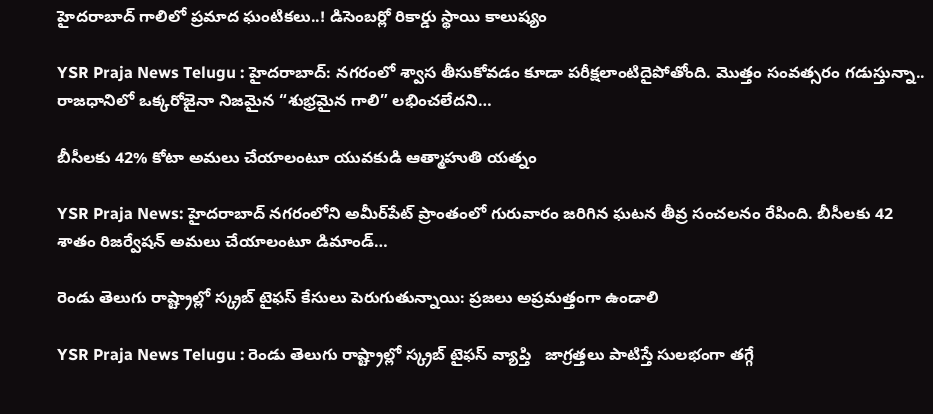హైదరాబాద్ గాలిలో ప్రమాద ఘంటికలు..! డిసెంబర్లో రికార్డు స్థాయి కాలుష్యం

YSR Praja News Telugu : హైదరాబాద్: నగరంలో శ్వాస తీసుకోవడం కూడా పరీక్షలాంటిదైపోతోంది. మొత్తం సంవత్సరం గడుస్తున్నా.. రాజధానిలో ఒక్కరోజైనా నిజమైన “శుభ్రమైన గాలి” లభించలేదని…

బీసీలకు 42% కోటా అమలు చేయాలంటూ యువకుడి ఆత్మాహుతి యత్నం

YSR Praja News: హైదరాబాద్ నగరంలోని అమీర్‌పేట్ ప్రాంతంలో గురువారం జరిగిన ఘటన తీవ్ర సంచలనం రేపింది. బీసీలకు 42 శాతం రిజర్వేషన్ అమలు చేయాలంటూ డిమాండ్…

రెండు తెలుగు రాష్ట్రాల్లో స్క్రబ్ టైఫస్ కేసులు పెరుగుతున్నాయి: ప్రజలు అప్రమత్తంగా ఉండాలి

YSR Praja News Telugu : రెండు తెలుగు రాష్ట్రాల్లో స్క్రబ్ టైఫస్ వ్యాప్తి   జాగ్రత్తలు పాటిస్తే సులభంగా తగ్గే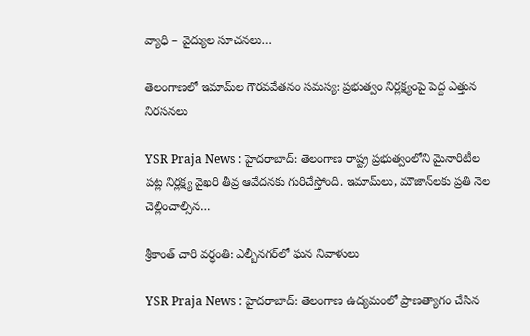వ్యాధి – వైద్యుల సూచనలు…

తెలంగాణలో ఇమామ్‌ల గౌరవవేతనం సమస్య: ప్రభుత్వం నిర్లక్ష్యంపై పెద్ద ఎత్తున నిరసనలు

YSR Praja News : హైదరాబాద్: తెలంగాణ రాష్ట్ర ప్రభుత్వంలోని మైనారిటీల పట్ల నిర్లక్ష్య వైఖరి తీవ్ర ఆవేదనకు గురిచేస్తోంది. ఇమామ్‌లు, మౌజాన్‌లకు ప్రతి నెల చెల్లించాల్సిన…

శ్రీకాంత్ చారి వర్ధంతి: ఎల్బీనగర్‌లో ఘన నివాళులు

YSR Praja News : హైదరాబాద్: తెలంగాణ ఉద్యమంలో ప్రాణత్యాగం చేసిన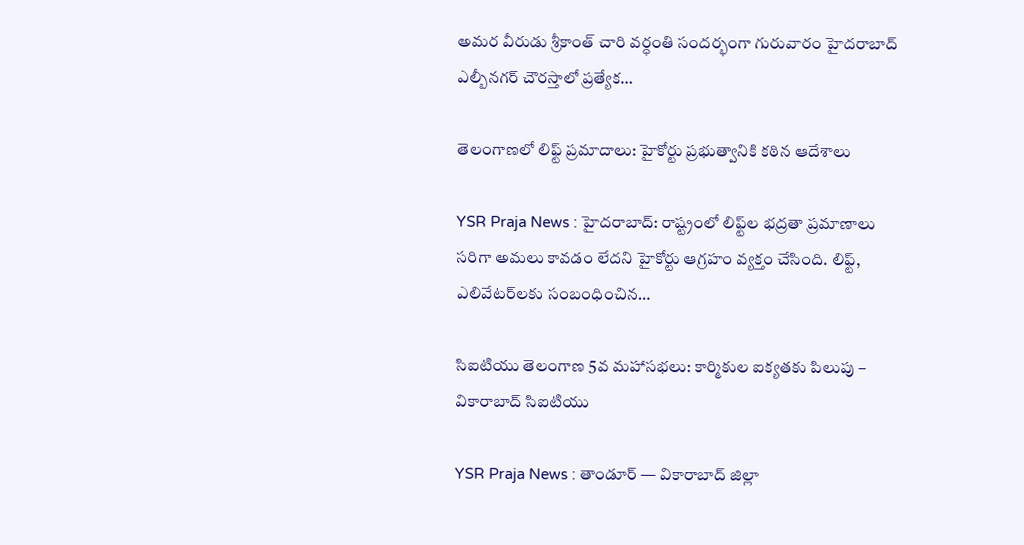అమర వీరుడు శ్రీకాంత్ చారి వర్ధంతి సందర్భంగా గురువారం హైదరాబాద్ ఎల్బీనగర్ చౌరస్తాలో ప్రత్యేక…

తెలంగాణలో లిఫ్ట్ ప్రమాదాలు: హైకోర్టు ప్రభుత్వానికి కఠిన ఆదేశాలు

YSR Praja News : హైదరాబాద్: రాష్ట్రంలో లిఫ్ట్‌ల భద్రతా ప్రమాణాలు సరిగా అమలు కావడం లేదని హైకోర్టు ఆగ్రహం వ్యక్తం చేసింది. లిఫ్ట్, ఎలివేటర్‌లకు సంబంధించిన…

సిఐటియు తెలంగాణ 5వ మహాసభలు: కార్మికుల ఐక్యతకు పిలుపు – వికారాబాద్ సిఐటియు

YSR Praja News : తాండూర్ — వికారాబాద్ జిల్లా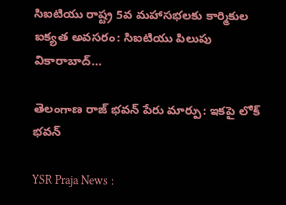సిఐటియు రాష్ట్ర 5వ మహాసభలకు కార్మికుల ఐక్యత అవసరం: సిఐటియు పిలుపు   వికారాబాద్…

తెలంగాణ రాజ్ భవన్ పేరు మార్పు: ఇకపై లోక్ భవన్

YSR Praja News :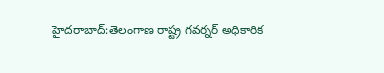హైదరాబాద్‌:తెలంగాణ రాష్ట్ర గవర్నర్ అధికారిక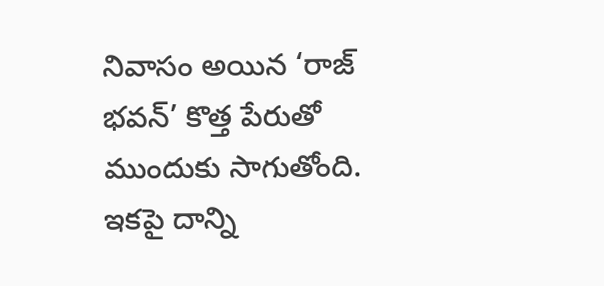నివాసం అయిన ‘రాజ్ భవన్’ కొత్త పేరుతో ముందుకు సాగుతోంది. ఇకపై దాన్ని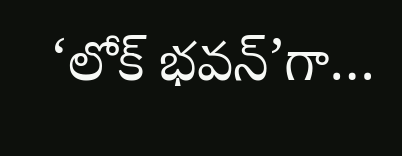‘లోక్ భవన్’గా…